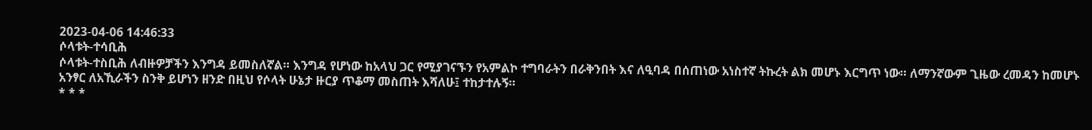2023-04-06 14:46:33
ሶላቱት‐ተሳቢሕ
ሶላቱት‐ተስቢሕ ለብዙዎቻችን እንግዳ ይመስለኛል። እንግዳ የሆነው ከአላህ ጋር የሚያገናኙን የአምልኮ ተግባራትን በራቅንበት እና ለዒባዳ በሰጠነው አነስተኛ ትኩረት ልክ መሆኑ እርግጥ ነው። ለማንኛውም ጊዜው ረመዳን ከመሆኑ አንፃር ለአኺራችን ስንቅ ይሆነን ዘንድ በዚህ የሶላት ሁኔታ ዙርያ ጥቆማ መስጠት እሻለሁ፤ ተከታተሉኝ።
* * *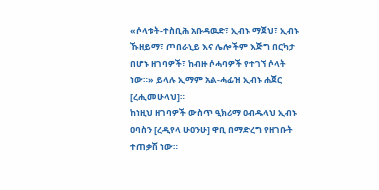«ሶላቱት‐ተስቢሕ አቡዳዉድ፣ ኢብኑ ማጀህ፣ ኢብኑ ኹዘይማ፣ ጦበራኒይ እና ሌሎችም እጅግ በርካታ በሆኑ ዘገባዎች፣ ከብዙ ሶሓባዎች የተገኘ ሶላት ነው።» ይላሉ ኢማም አል‐ሓፊዝ ኢብኑ ሐጀር [ረሒመሁላህ]።
ከነዚህ ዘገባዎች ውስጥ ዒክሪማ ዐብዱላህ ኢብኑ ዐባስን [ረዲየላ ሁዐንሁ] ዋቢ በማድረግ የዘገቡት ተጠቃሽ ነው።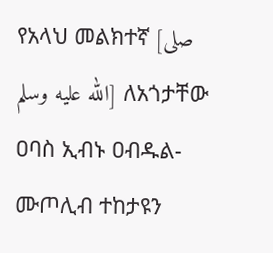የአላህ መልክተኛ [صلى الله عليه وسلم] ለአጎታቸው ዐባስ ኢብኑ ዐብዱል‐ሙጦሊብ ተከታዩን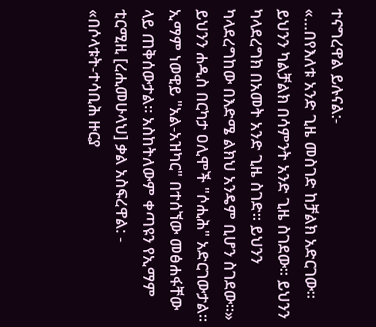ተናግረዋል ይሉናል:‐
«…በየእለቱ አንድ ጊዜ መስገድ ከቻልክ አድርገው። ይህንን ካልቻልክ በሳምንት አንድ ጊዜ ስገደው። ይህንን ካላደረግክ በአመት አንድ ጊዜ ስገድ። ይህንን ካላደረግከው በእድሜ ልክህ አንዴም ቢሆን ስገደው።»
ይህንን ሐዲስ በርካታ ዐሊሞች "ሶሒሕ" አድርገውታል። ኢማም ነወዊይ "አል‐አዝካር" በተሰኘው መፅሐፋቸው ላይ ጠቅሰውታል። አስከትለውም ቀጣዩን የኢማም ቲርሚዚ [ረሒመሁላህ] ቃል አስፍረዋል: ‐
«በሶላቱት‐ተሳቢሕ ዙርያ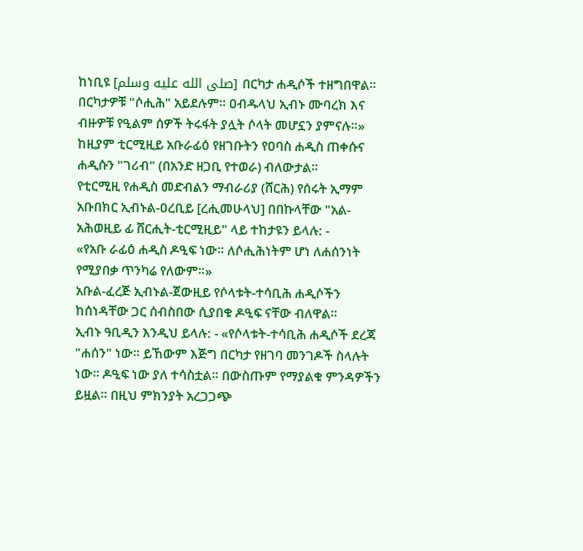ከነቢዩ [صلى الله عليه وسلم] በርካታ ሐዲሶች ተዘግበዋል። በርካታዎቹ "ሶሒሕ" አይደሉም። ዐብዱላህ ኢብኑ ሙባረክ እና ብዙዎቹ የዒልም ሰዎች ትሩፋት ያሏት ሶላት መሆኗን ያምናሉ።»
ከዚያም ቲርሚዚይ አቡራፊዕ የዘገቡትን የዐባስ ሐዲስ ጠቀሱና ሐዲሱን "ገሪብ" (በአንድ ዘጋቢ የተወራ) ብለውታል።
የቲርሚዚ የሐዲስ መድብልን ማብራሪያ (ሸርሕ) የሰሩት ኢማም አቡበክር ኢብኑል‐ዐረቢይ [ረሒመሁላህ] በበኩላቸው "አል‐አሕወዚይ ፊ ሸርሒት‐ቲርሚዚይ" ላይ ተከታዩን ይላሉ: ‐
«የአቡ ራፊዕ ሐዲስ ዶዒፍ ነው። ለሶሒሕነትም ሆነ ለሐሰንነት የሚያበቃ ጥንካሬ የለውም።»
አቡል‐ፈረጅ ኢብኑል‐ጀውዚይ የሶላቱት‐ተሳቢሕ ሐዲሶችን ከሰነዳቸው ጋር ሰብስበው ሲያበቁ ዶዒፍ ናቸው ብለዋል።
ኢብኑ ዓቢዲን እንዲህ ይላሉ: ‐ «የሶላቱት‐ተሳቢሕ ሐዲሶች ደረጃ "ሐሰን" ነው። ይኸውም እጅግ በርካታ የዘገባ መንገዶች ስላሉት ነው። ዶዒፍ ነው ያለ ተሳስቷል። በውስጡም የማያልቁ ምንዳዎችን ይዟል። በዚህ ምክንያት አረጋጋጭ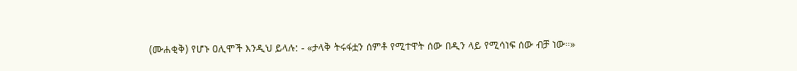(ሙሐቂቅ) የሆኑ ዐሊሞች እንዲህ ይላሉ: ‐ «ታላቅ ትሩፋቷን ሰምቶ የሚተዋት ሰው በዲን ላይ የሚሳነፍ ሰው ብቻ ነው።»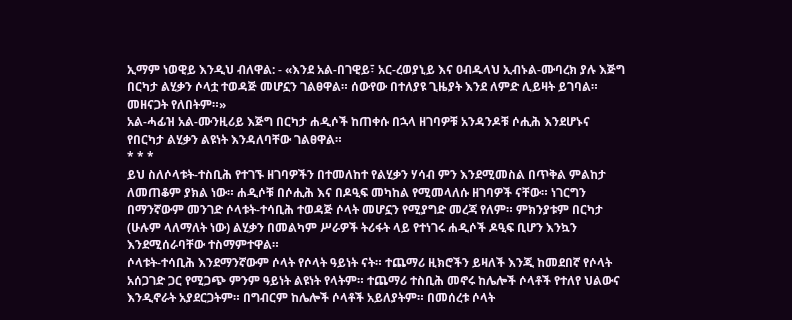ኢማም ነወዊይ እንዲህ ብለዋል: ‐ «እንደ አል‐በገዊይ፣ አር‐ረወያኒይ እና ዐብዱላህ ኢብኑል‐ሙባረክ ያሉ እጅግ በርካታ ልሂቃን ሶላቷ ተወዳጅ መሆኗን ገልፀዋል። ሰውየው በተለያዩ ጊዜያት እንደ ለምድ ሊይዛት ይገባል። መዘናጋት የለበትም።»
አል‐ሓፊዝ አል‐ሙንዚሪይ እጅግ በርካታ ሐዲሶች ከጠቀሱ በኋላ ዘገባዎቹ አንዳንዶቹ ሶሒሕ እንደሆኑና የበርካታ ልሂቃን ልዩነት እንዳለባቸው ገልፀዋል።
* * *
ይህ ስለሶላቱት‐ተስቢሕ የተገኙ ዘገባዎችን በተመለከተ የልሂቃን ሃሳብ ምን እንደሚመስል በጥቅል ምልከታ ለመጠቆም ያክል ነው። ሐዲሶቹ በሶሒሕ እና በዶዒፍ መካከል የሚመላለሱ ዘገባዎች ናቸው። ነገርግን በማንኛውም መንገድ ሶላቱት‐ተሳቢሕ ተወዳጅ ሶላት መሆኗን የሚያግድ መረጃ የለም። ምክንያቱም በርካታ (ሁሉም ላለማለት ነው) ልሂቃን በመልካም ሥራዎች ትሪፋት ላይ የተነገሩ ሐዲሶች ዶዒፍ ቢሆን እንኳን እንደሚሰራባቸው ተስማምተዋል።
ሶላቱት‐ተሳቢሕ እንደማንኛውም ሶላት የሶላት ዓይነት ናት። ተጨማሪ ዚክሮችን ይዛለች እንጂ ከመደበኛ የሶላት አሰጋገድ ጋር የሚጋጭ ምንም ዓይነት ልዩነት የላትም። ተጨማሪ ተስቢሕ መኖሩ ከሌሎች ሶላቶች የተለየ ህልውና እንዲኖራት አያደርጋትም። በግብርም ከሌሎች ሶላቶች አይለያትም። በመሰረቱ ሶላት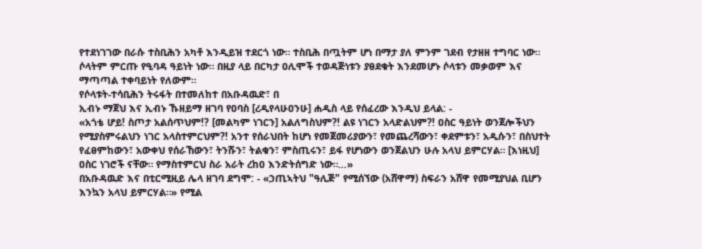የተደነገገው በራሱ ተስቢሕን አካቶ እንዲይዝ ተደርጎ ነው። ተስቢሕ በጧትም ሆነ በማታ ያለ ምንም ገደብ የታዘዘ ተግባር ነው። ሶላትም ምርጡ የዒባዳ ዓይነት ነው። በዚያ ላይ በርካታ ዐሊሞች ተወዳጅነቱን ያፀደቁት እንደመሆኑ ሶላቱን መቃወም እና ማጣጣል ተቀባይነት የለውም።
የሶላቱት‐ተሳቢሕን ትሩፋት በተመለከተ በአቡዳዉድ፣ በ
ኢብኑ ማጀህ እና ኢብኑ ኹዘይማ ዘገባ የዐባስ [ረዲየላሁዐንሁ] ሐዲስ ላይ የሰፈረው እንዲህ ይላል: ‐
«አጎቴ ሆይ! ስጦታ አልሰጥህም!? [መልካም ነገርን] አልለግስህም?! ልዩ ነገርን አላድልህም?! ዐስር ዓይነት ወንጀሎችህን የሚያስምሩልህን ነገር አላስተምርህም?! አንተ የሰራህበት ከሆነ የመጀመሪያውን፣ የመጨረሻውን፣ ቀደምቱን፣ አዲሱን፣ በስህተት የፈፀምከውን፣ አውቀህ የሰራኸውን፣ ትንሹን፣ ትልቁን፣ ምስጢሩን፣ ይፋ የሆነውን ወንጀልህን ሁሉ አላህ ይምርሃል። [እነዚህ] ዐስር ነገሮች ናቸው። የማስተምርህ ስራ አራት ረከዐ እንድትሰግድ ነው።…»
በአቡዳዉድ እና በቲርሚዚይ ሌላ ዘገባ ደግሞ: ‐ «ኃጢኣትህ "ዓሊጅ" የሚሰኘው (አሸዋማ) ስፍራን አሸዋ የመሚያህል ቢሆን እንኳን አላህ ይምርሃል።» የሚል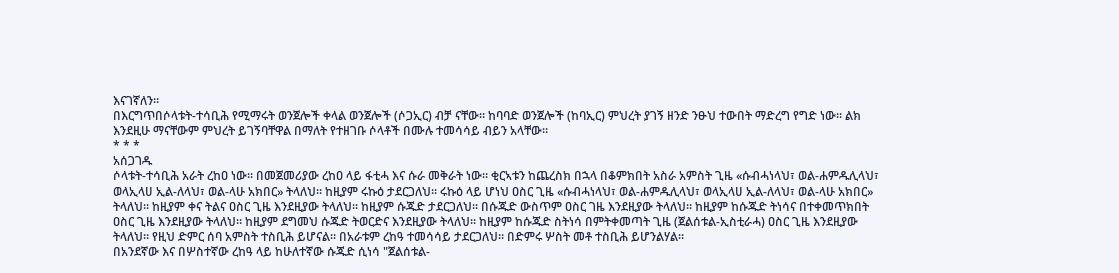እናገኛለን።
በእርግጥበሶላቱት‐ተሳቢሕ የሚማሩት ወንጀሎች ቀላል ወንጀሎች (ሶጋኢር) ብቻ ናቸው። ከባባድ ወንጀሎች (ከባኢር) ምህረት ያገኝ ዘንድ ንፁህ ተውበት ማድረግ የግድ ነው። ልክ እንደዚሁ ማናቸውም ምህረት ይገኝባቸዋል በማለት የተዘገቡ ሶላቶች በሙሉ ተመሳሳይ ብይን አላቸው።
* * *
አሰጋገዱ
ሶላቱት‐ተሳቢሕ አራት ረከዐ ነው። በመጀመሪያው ረከዐ ላይ ፋቲሓ እና ሱራ መቅራት ነው። ቂርኣቱን ከጨረስክ በኋላ በቆምክበት አስራ አምስት ጊዜ «ሱብሓነላህ፣ ወል‐ሐምዱሊላህ፣ ወላኢላሀ ኢል‐ለላህ፣ ወል‐ላሁ አክበር» ትላለህ። ከዚያም ሩኩዕ ታደርጋለህ። ሩኩዕ ላይ ሆነህ ዐስር ጊዜ «ሱብሓነላህ፣ ወል‐ሐምዱሊላህ፣ ወላኢላሀ ኢል‐ለላህ፣ ወል‐ላሁ አክበር» ትላለህ። ከዚያም ቀና ትልና ዐስር ጊዜ እንደዚያው ትላለህ። ከዚያም ሱጁድ ታደርጋለህ። በሱጁድ ውስጥም ዐስር ገዜ እንደዚያው ትላለህ። ከዚያም ከሱጁድ ትነሳና በተቀመጥክበት ዐስር ጊዜ እንደዚያው ትላለህ። ከዚያም ደግመህ ሱጁድ ትወርድና እንደዚያው ትላለህ። ከዚያም ከሱጁድ ስትነሳ በምትቀመጣት ጊዜ (ጀልሰቱል‐ኢስቲራሓ) ዐስር ጊዜ እንደዚያው ትላለህ። የዚህ ድምር ሰባ አምስት ተስቢሕ ይሆናል። በአራቱም ረከዓ ተመሳሳይ ታደርጋለህ። በድምሩ ሦስት መቶ ተስቢሕ ይሆንልሃል።
በአንደኛው እና በሦስተኛው ረከዓ ላይ ከሁለተኛው ሱጁድ ሲነሳ "ጀልሰቱል‐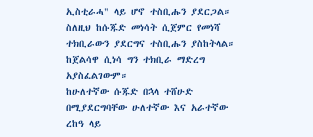ኢስቲራሓ" ላይ ሆኖ ተስቢሑን ያደርጋል። ስለዚህ ከሱጁድ መነሳት ሲጀምር የመነሻ ተክቢራውን ያደርግና ተስቢሑን ያስከትላል። ከጀልሳዋ ሲነሳ ግን ተክቢራ ማድረግ አያስፈልገውም።
ከሁለተኛው ሱጁድ በኋላ ተሸሁድ በሚያደርግባቸው ሁለተኛው እና አራተኛው ረከዓ ላይ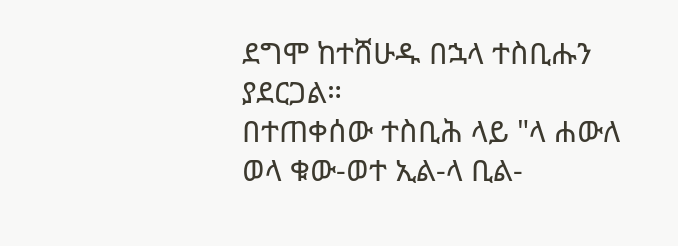ደግሞ ከተሸሁዱ በኋላ ተስቢሑን ያደርጋል።
በተጠቀሰው ተስቢሕ ላይ "ላ ሐውለ ወላ ቁው‐ወተ ኢል‐ላ ቢል‐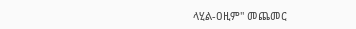ላሂል‐ዐዚም" መጨመር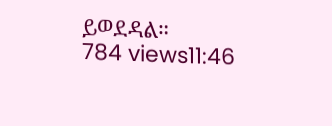ይወደዳል።
784 views11:46